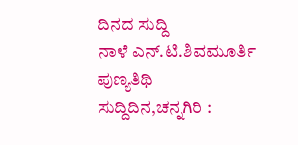ದಿನದ ಸುದ್ದಿ
ನಾಳೆ ಎನ್.ಟಿ.ಶಿವಮೂರ್ತಿ ಪುಣ್ಯತಿಥಿ
ಸುದ್ದಿದಿನ,ಚನ್ನಗಿರಿ :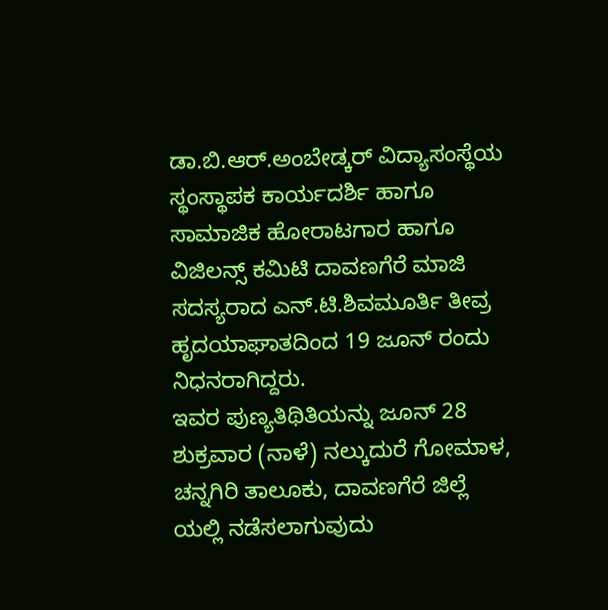ಡಾ.ಬಿ.ಆರ್.ಅಂಬೇಡ್ಕರ್ ವಿದ್ಯಾಸಂಸ್ಥೆಯ ಸ್ಥಂಸ್ಥಾಪಕ ಕಾರ್ಯದರ್ಶಿ ಹಾಗೂ ಸಾಮಾಜಿಕ ಹೋರಾಟಗಾರ ಹಾಗೂ ವಿಜಿಲನ್ಸ್ ಕಮಿಟಿ ದಾವಣಗೆರೆ ಮಾಜಿ ಸದಸ್ಯರಾದ ಎನ್.ಟಿ.ಶಿವಮೂರ್ತಿ ತೀವ್ರ ಹೃದಯಾಘಾತದಿಂದ 19 ಜೂನ್ ರಂದು ನಿಧನರಾಗಿದ್ದರು.
ಇವರ ಪುಣ್ಯತಿಥಿತಿಯನ್ನು ಜೂನ್ 28 ಶುಕ್ರವಾರ (ನಾಳೆ) ನಲ್ಕುದುರೆ ಗೋಮಾಳ, ಚನ್ನಗಿರಿ ತಾಲೂಕು, ದಾವಣಗೆರೆ ಜಿಲ್ಲೆ ಯಲ್ಲಿ ನಡೆಸಲಾಗುವುದು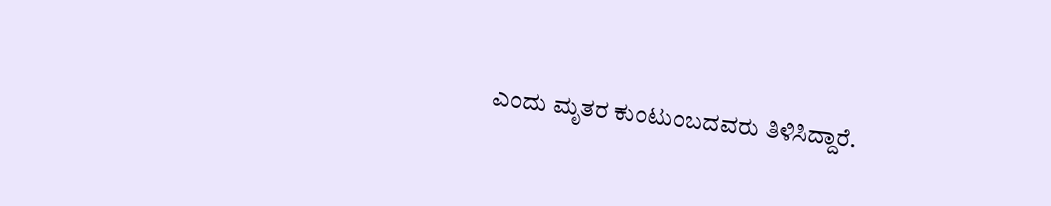ಎಂದು ಮೃತರ ಕುಂಟುಂಬದವರು ತಿಳಿಸಿದ್ದಾರೆ.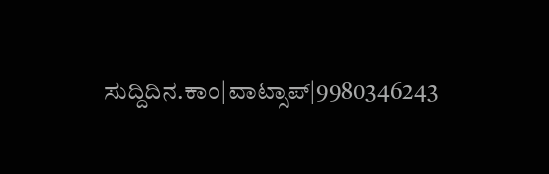ಸುದ್ದಿದಿನ.ಕಾಂ|ವಾಟ್ಸಾಪ್|9980346243